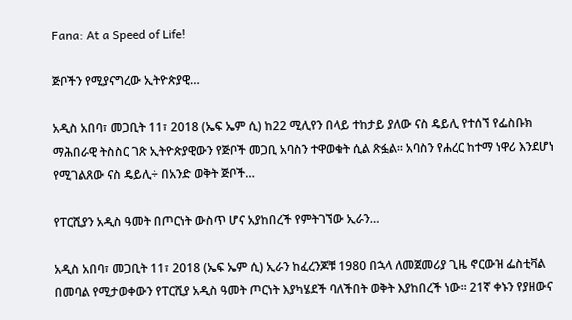Fana: At a Speed of Life!

ጅቦችን የሚያናግረው ኢትዮጵያዊ…

አዲስ አበባ፣ መጋቢት 11፣ 2018 (ኤፍ ኤም ሲ) ከ22 ሚሊየን በላይ ተከታይ ያለው ናስ ዴይሊ የተሰኘ የፌስቡክ ማሕበራዊ ትስስር ገጽ ኢትዮጵያዊውን የጅቦች መጋቢ አባስን ተዋወቁት ሲል ጽፏል፡፡ አባስን የሐረር ከተማ ነዋሪ እንደሆነ የሚገልጸው ናስ ዴይሊ÷ በአንድ ወቅት ጅቦች…

የፐርሺያን አዲስ ዓመት በጦርነት ውስጥ ሆና አያከበረች የምትገኘው ኢራን…

አዲስ አበባ፣ መጋቢት 11፣ 2018 (ኤፍ ኤም ሲ) ኢራን ከፈረንጆቹ 1980 በኋላ ለመጀመሪያ ጊዜ ኖርውዝ ፌስቲቫል በመባል የሚታወቀውን የፐርሺያ አዲስ ዓመት ጦርነት እያካሄደች ባለችበት ወቅት እያከበረች ነው፡፡ 21ኛ ቀኑን የያዘውና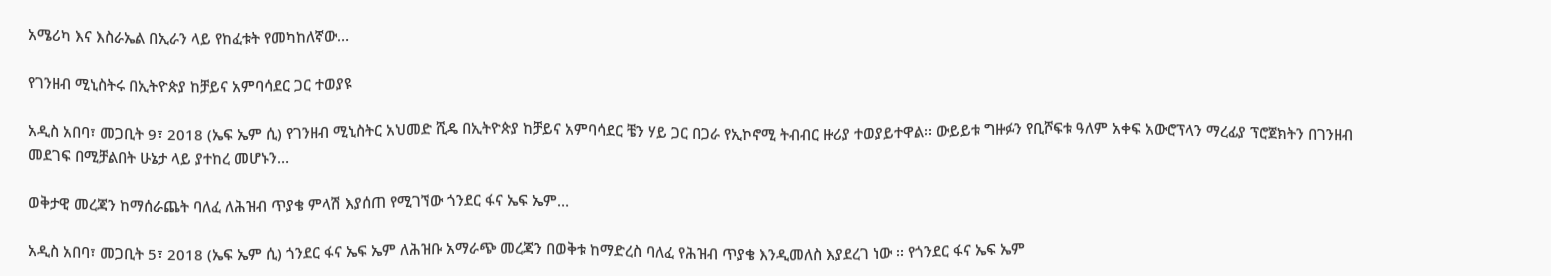አሜሪካ እና እስራኤል በኢራን ላይ የከፈቱት የመካከለኛው…

የገንዘብ ሚኒስትሩ በኢትዮጵያ ከቻይና አምባሳደር ጋር ተወያዩ

አዲስ አበባ፣ መጋቢት 9፣ 2018 (ኤፍ ኤም ሲ) የገንዘብ ሚኒስትር አህመድ ሺዴ በኢትዮጵያ ከቻይና አምባሳደር ቼን ሃይ ጋር በጋራ የኢኮኖሚ ትብብር ዙሪያ ተወያይተዋል፡፡ ውይይቱ ግዙፉን የቢሾፍቱ ዓለም አቀፍ አውሮፕላን ማረፊያ ፕሮጀክትን በገንዘብ መደገፍ በሚቻልበት ሁኔታ ላይ ያተከረ መሆኑን…

ወቅታዊ መረጃን ከማሰራጨት ባለፈ ለሕዝብ ጥያቄ ምላሽ እያሰጠ የሚገኘው ጎንደር ፋና ኤፍ ኤም…

አዲስ አበባ፣ መጋቢት 5፣ 2018 (ኤፍ ኤም ሲ) ጎንደር ፋና ኤፍ ኤም ለሕዝቡ አማራጭ መረጃን በወቅቱ ከማድረስ ባለፈ የሕዝብ ጥያቄ እንዲመለስ እያደረገ ነው ፡፡ የጎንደር ፋና ኤፍ ኤም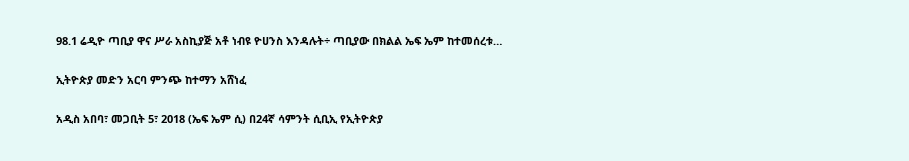98.1 ሬዲዮ ጣቢያ ዋና ሥራ አስኪያጅ አቶ ነብዩ ዮሀንስ እንዳሉት÷ ጣቢያው በክልል ኤፍ ኤም ከተመሰረቱ…

ኢትዮጵያ መድን አርባ ምንጭ ከተማን አሸነፈ

አዲስ አበባ፣ መጋቢት 5፣ 2018 (ኤፍ ኤም ሲ) በ24ኛ ሳምንት ሲቢኢ የኢትዮጵያ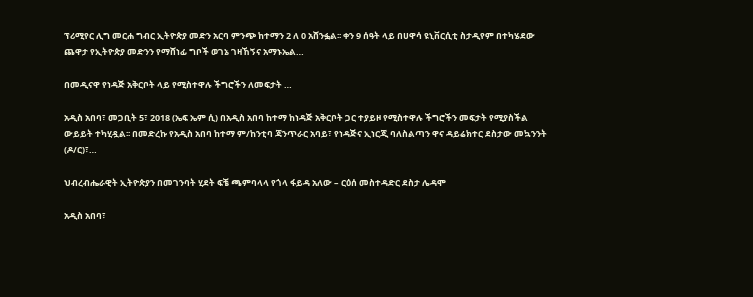ፕሪሚየር ሊግ መርሐ ግብር ኢትዮጵያ መድን አርባ ምንጭ ከተማን 2 ለ 0 አሸንፏል፡፡ ቀን 9 ሰዓት ላይ በሀዋሳ ዩኒቨርሲቲ ስታዲየም በተካሄደው ጨዋታ የኢትዮጵያ መድንን የማሸነፊ ግቦች ወገኔ ገዛኸኝና አማኑኤል…

በመዲናዋ የነዳጅ አቅርቦት ላይ የሚስተዋሉ ችግሮችን ለመፍታት …

አዲስ አበባ፣ መጋቢት 5፣ 2018 (ኤፍ ኤም ሲ) በአዲስ አበባ ከተማ ከነዳጅ አቅርቦት ጋር ተያይዞ የሚስተዋሉ ችግሮችን መፍታት የሚያስችል ውይይት ተካሂዷል፡፡ በመድረኩ የአዲስ አበባ ከተማ ም/ከንቲባ ጃንጥራር አባይ፣ የነዳጅና ኢነርጂ ባለስልጣን ዋና ዳይሬክተር ደስታው መኳንንት (ዶ/ር)፣…

ህብረብሔራዊት ኢትዮጵያን በመገንባት ሂደት ፍቼ ጫምባላላ የጎላ ፋይዳ አለው – ርዕሰ መስተዳድር ደስታ ሌዳሞ

አዲስ አበባ፣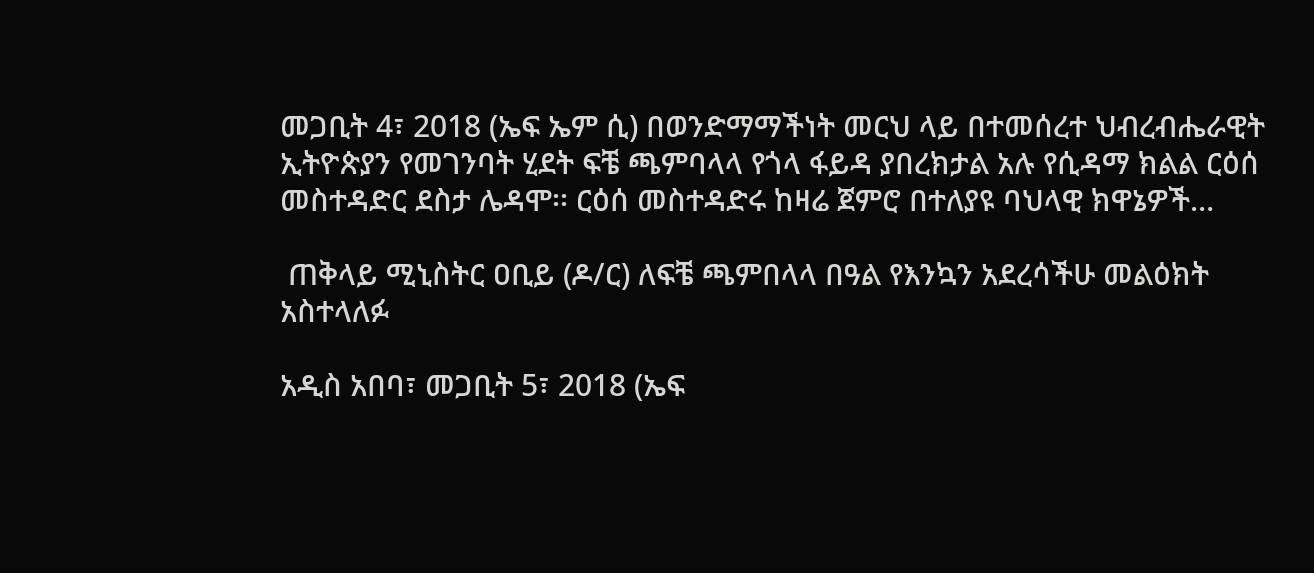መጋቢት 4፣ 2018 (ኤፍ ኤም ሲ) በወንድማማችነት መርህ ላይ በተመሰረተ ህብረብሔራዊት ኢትዮጵያን የመገንባት ሂደት ፍቼ ጫምባላላ የጎላ ፋይዳ ያበረክታል አሉ የሲዳማ ክልል ርዕሰ መስተዳድር ደስታ ሌዳሞ፡፡ ርዕሰ መስተዳድሩ ከዛሬ ጀምሮ በተለያዩ ባህላዊ ክዋኔዎች…

 ጠቅላይ ሚኒስትር ዐቢይ (ዶ/ር) ለፍቼ ጫምበላላ በዓል የእንኳን አደረሳችሁ መልዕክት አስተላለፉ

አዲስ አበባ፣ መጋቢት 5፣ 2018 (ኤፍ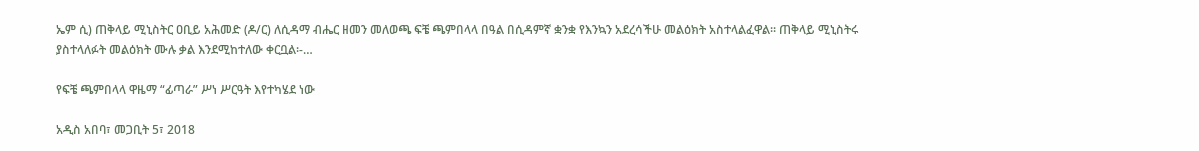ኤም ሲ) ጠቅላይ ሚኒስትር ዐቢይ አሕመድ (ዶ/ር) ለሲዳማ ብሔር ዘመን መለወጫ ፍቼ ጫምበላላ በዓል በሲዳምኛ ቋንቋ የእንኳን አደረሳችሁ መልዕክት አስተላልፈዋል፡፡ ጠቅላይ ሚኒስትሩ ያስተላለፉት መልዕክት ሙሉ ቃል እንደሚከተለው ቀርቧል፡-…

የፍቼ ጫምበላላ ዋዜማ “ፊጣራ” ሥነ ሥርዓት እየተካሄደ ነው

አዲስ አበባ፣ መጋቢት 5፣ 2018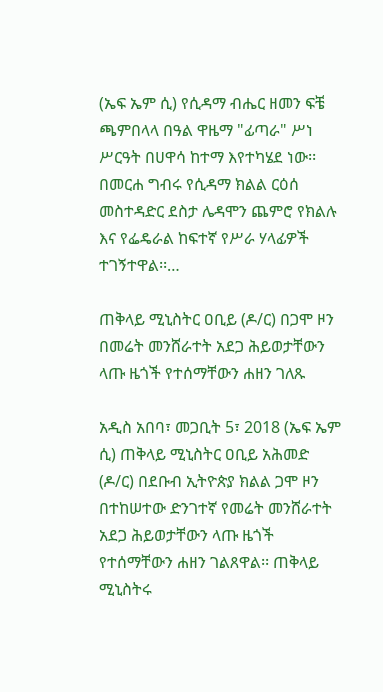(ኤፍ ኤም ሲ) የሲዳማ ብሔር ዘመን ፍቼ ጫምበላላ በዓል ዋዜማ "ፊጣራ" ሥነ ሥርዓት በሀዋሳ ከተማ እየተካሄደ ነው፡፡ በመርሐ ግብሩ የሲዳማ ክልል ርዕሰ መስተዳድር ደስታ ሌዳሞን ጨምሮ የክልሉ እና የፌዴራል ከፍተኛ የሥራ ሃላፊዎች ተገኝተዋል፡፡…

ጠቅላይ ሚኒስትር ዐቢይ (ዶ/ር) በጋሞ ዞን በመሬት መንሸራተት አደጋ ሕይወታቸውን ላጡ ዜጎች የተሰማቸውን ሐዘን ገለጹ

አዲስ አበባ፣ መጋቢት 5፣ 2018 (ኤፍ ኤም ሲ) ጠቅላይ ሚኒስትር ዐቢይ አሕመድ (ዶ/ር) በደቡብ ኢትዮጵያ ክልል ጋሞ ዞን በተከሠተው ድንገተኛ የመሬት መንሸራተት አደጋ ሕይወታቸውን ላጡ ዜጎች የተሰማቸውን ሐዘን ገልጸዋል፡፡ ጠቅላይ ሚኒስትሩ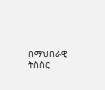በማህበራዊ ትስስር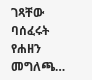ገጻቸው ባሰፈሩት የሐዘን መግለጫ…